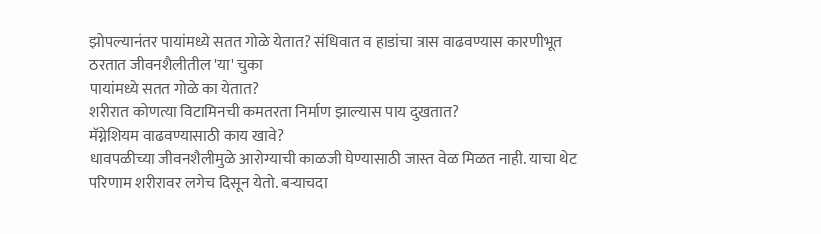झोपल्यानंतर पायांमध्ये सतत गोळे येतात? संधिवात व हाडांचा त्रास वाढवण्यास कारणीभूत ठरतात जीवनशैलीतील 'या' चुका
पायांमध्ये सतत गोळे का येतात?
शरीरात कोणत्या विटामिनची कमतरता निर्माण झाल्यास पाय दुखतात?
मॅग्नेशियम वाढवण्यासाठी काय खावे?
धावपळीच्या जीवनशैलीमुळे आरोग्याची काळजी घेण्यासाठी जास्त वेळ मिळत नाही. याचा थेट परिणाम शरीरावर लगेच दिसून येतो. बऱ्याचदा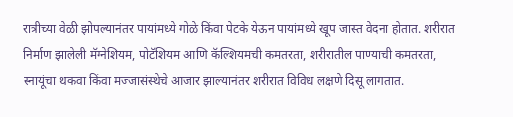रात्रीच्या वेळी झोपल्यानंतर पायांमध्ये गोळे किंवा पेटके येऊन पायांमध्ये खूप जास्त वेदना होतात. शरीरात निर्माण झालेली मॅग्नेशियम, पोटॅशियम आणि कॅल्शियमची कमतरता, शरीरातील पाण्याची कमतरता, स्नायूंचा थकवा किंवा मज्जासंस्थेचे आजार झाल्यानंतर शरीरात विविध लक्षणे दिसू लागतात.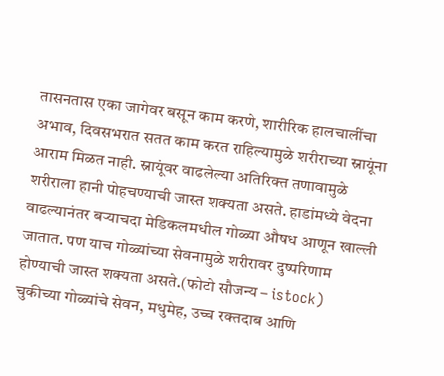तासनतास एका जागेवर बसून काम करणे, शारीरिक हालचालींचा अभाव, दिवसभरात सतत काम करत राहिल्यामुळे शरीराच्या स्नायूंना आराम मिळत नाही. स्नायूंवर वाढलेल्या अतिरिक्त तणावामुळे शरीराला हानी पोहचण्याची जास्त शक्यता असते. हाडांमध्ये वेदना वाढल्यानंतर बऱ्याचदा मेडिकलमधील गोळ्या औषध आणून खाल्ली जातात. पण याच गोळ्यांच्या सेवनामुळे शरीरावर दुष्परिणाम होण्याची जास्त शक्यता असते.(फोटो सौजन्य – istock)
चुकीच्या गोळ्यांचे सेवन, मधुमेह, उच्च रक्तदाब आणि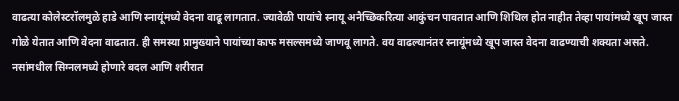वाढत्या कोलेस्टरॉलमुळे हाडे आणि स्नायूंमध्ये वेदना वाढू लागतात. ज्यावेळी पायांचे स्नायू अनैच्छिकरित्या आकुंचन पावतात आणि शिथिल होत नाहीत तेव्हा पायांमध्ये खूप जास्त गोळे येतात आणि वेदना वाढतात. ही समस्या प्रामुख्याने पायांच्या काफ मसल्समध्ये जाणवू लागते. वय वाढल्यानंतर स्नायूंमध्ये खूप जास्त वेदना वाढण्याची शक्यता असते. नसांमधील सिग्नलमध्ये होणारे बदल आणि शरीरात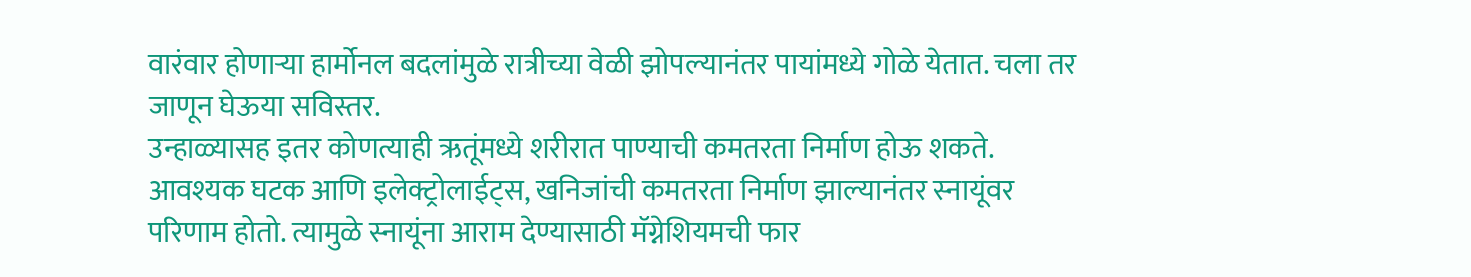वारंवार होणाऱ्या हार्मोनल बदलांमुळे रात्रीच्या वेळी झोपल्यानंतर पायांमध्ये गोळे येतात. चला तर जाणून घेऊया सविस्तर.
उन्हाळ्यासह इतर कोणत्याही ऋतूंमध्ये शरीरात पाण्याची कमतरता निर्माण होऊ शकते. आवश्यक घटक आणि इलेक्ट्रोलाईट्स, खनिजांची कमतरता निर्माण झाल्यानंतर स्नायूंवर परिणाम होतो. त्यामुळे स्नायूंना आराम देण्यासाठी मॅग्नेशियमची फार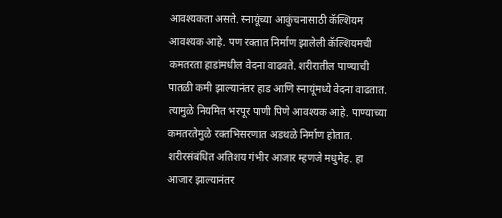आवश्यकता असते. स्नायूंच्या आकुंचनासाठी कॅल्शियम आवश्यक आहे. पण रक्तात निर्माण झालेली कॅल्शियमची कमतरता हाडांमधील वेदना वाढवते. शरीरातील पाण्याची पातळी कमी झाल्यानंतर हाड आणि स्नायूंमध्ये वेदना वाढतात. त्यामुळे नियमित भरपूर पाणी पिणे आवश्यक आहे. पाण्याच्या कमतरतेमुळे रक्तभिसरणात अडथळे निर्माण होतात.
शरीरसंबंधित अतिशय गंभीर आजार म्हणजे मधुमेह. हा आजार झाल्यानंतर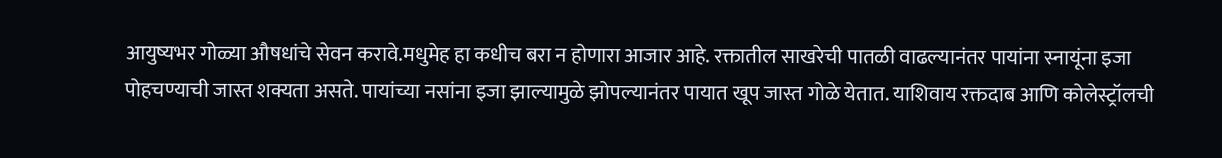आयुष्यभर गोळ्या औषधांचे सेवन करावे.मधुमेह हा कधीच बरा न होणारा आजार आहे. रक्तातील साखरेची पातळी वाढल्यानंतर पायांना स्नायूंना इजा पोहचण्याची जास्त शक्यता असते. पायांच्या नसांना इजा झाल्यामुळे झोपल्यानंतर पायात खूप जास्त गोळे येतात. याशिवाय रक्तदाब आणि कोलेस्ट्रॉलची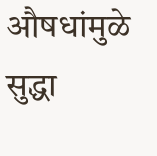औषधांमुळे सुद्धा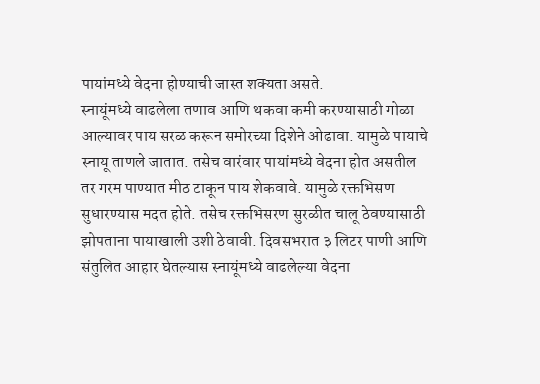पायांमध्ये वेदना होण्याची जास्त शक्यता असते.
स्नायूंमध्ये वाढलेला तणाव आणि थकवा कमी करण्यासाठी गोळा आल्यावर पाय सरळ करून समोरच्या दिशेने ओढावा. यामुळे पायाचे स्नायू ताणले जातात. तसेच वारंवार पायांमध्ये वेदना होत असतील तर गरम पाण्यात मीठ टाकून पाय शेकवावे. यामुळे रक्तभिसण सुधारण्यास मदत होते. तसेच रक्तभिसरण सुरळीत चालू ठेवण्यासाठी झोपताना पायाखाली उशी ठेवावी. दिवसभरात ३ लिटर पाणी आणि संतुलित आहार घेतल्यास स्नायूंमध्ये वाढलेल्या वेदना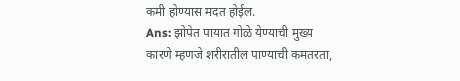कमी होण्यास मदत होईल.
Ans: झोपेत पायात गोळे येण्याची मुख्य कारणे म्हणजे शरीरातील पाण्याची कमतरता,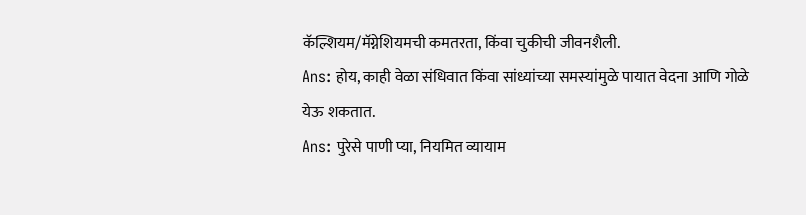कॅल्शियम/मॅग्नेशियमची कमतरता, किंवा चुकीची जीवनशैली.
Ans: होय, काही वेळा संधिवात किंवा सांध्यांच्या समस्यांमुळे पायात वेदना आणि गोळे येऊ शकतात.
Ans: पुरेसे पाणी प्या, नियमित व्यायाम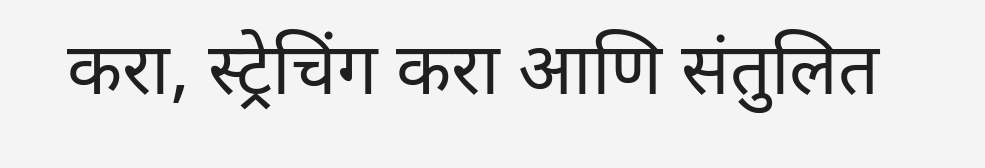करा, स्ट्रेचिंग करा आणि संतुलित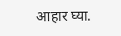आहार घ्या.